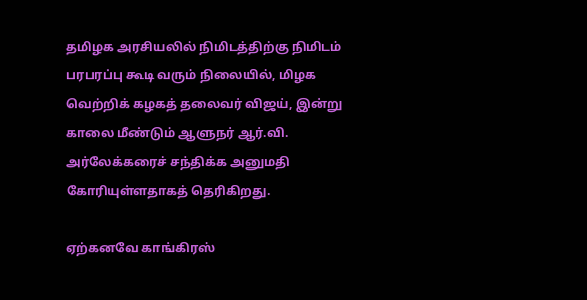தமிழக அரசியலில் நிமிடத்திற்கு நிமிடம் பரபரப்பு கூடி வரும் நிலையில், மிழக வெற்றிக் கழகத் தலைவர் விஜய், இன்று காலை மீண்டும் ஆளுநர் ஆர்.வி. அர்லேக்கரைச் சந்திக்க அனுமதி கோரியுள்ளதாகத் தெரிகிறது.

ஏற்கனவே காங்கிரஸ்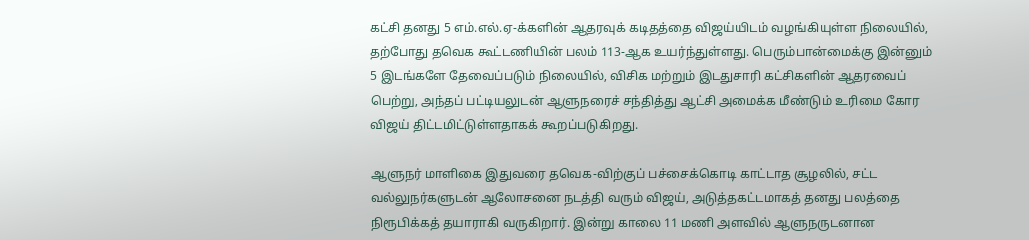கட்சி தனது 5 எம்.எல்.ஏ-க்களின் ஆதரவுக் கடிதத்தை விஜய்யிடம் வழங்கியுள்ள நிலையில், தற்போது தவெக கூட்டணியின் பலம் 113-ஆக உயர்ந்துள்ளது. பெரும்பான்மைக்கு இன்னும் 5 இடங்களே தேவைப்படும் நிலையில், விசிக மற்றும் இடதுசாரி கட்சிகளின் ஆதரவைப் பெற்று, அந்தப் பட்டியலுடன் ஆளுநரைச் சந்தித்து ஆட்சி அமைக்க மீண்டும் உரிமை கோர விஜய் திட்டமிட்டுள்ளதாகக் கூறப்படுகிறது.

ஆளுநர் மாளிகை இதுவரை தவெக-விற்குப் பச்சைக்கொடி காட்டாத சூழலில், சட்ட வல்லுநர்களுடன் ஆலோசனை நடத்தி வரும் விஜய், அடுத்தகட்டமாகத் தனது பலத்தை நிரூபிக்கத் தயாராகி வருகிறார். இன்று காலை 11 மணி அளவில் ஆளுநருடனான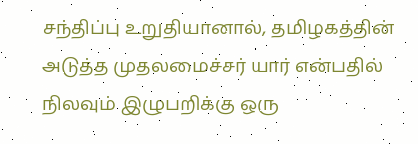சந்திப்பு உறுதியானால், தமிழகத்தின் அடுத்த முதலமைச்சர் யார் என்பதில் நிலவும் இழுபறிக்கு ஒரு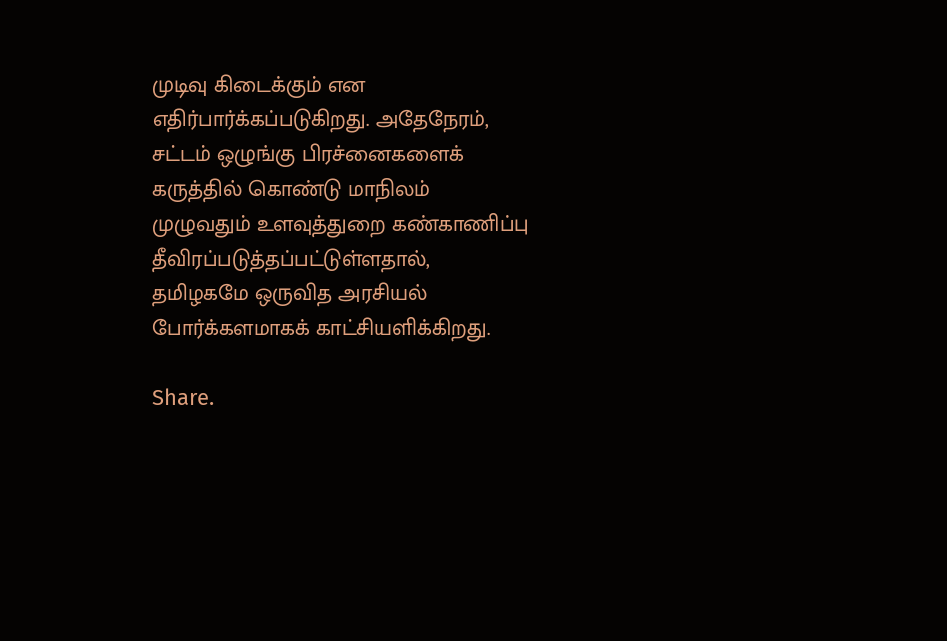முடிவு கிடைக்கும் என எதிர்பார்க்கப்படுகிறது. அதேநேரம், சட்டம் ஒழுங்கு பிரச்னைகளைக் கருத்தில் கொண்டு மாநிலம் முழுவதும் உளவுத்துறை கண்காணிப்பு தீவிரப்படுத்தப்பட்டுள்ளதால், தமிழகமே ஒருவித அரசியல் போர்க்களமாகக் காட்சியளிக்கிறது.

Share.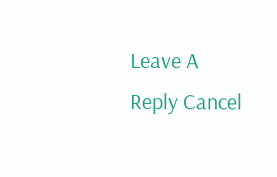Leave A Reply Cancel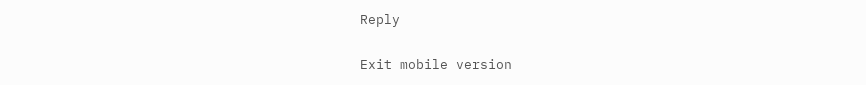Reply

Exit mobile version